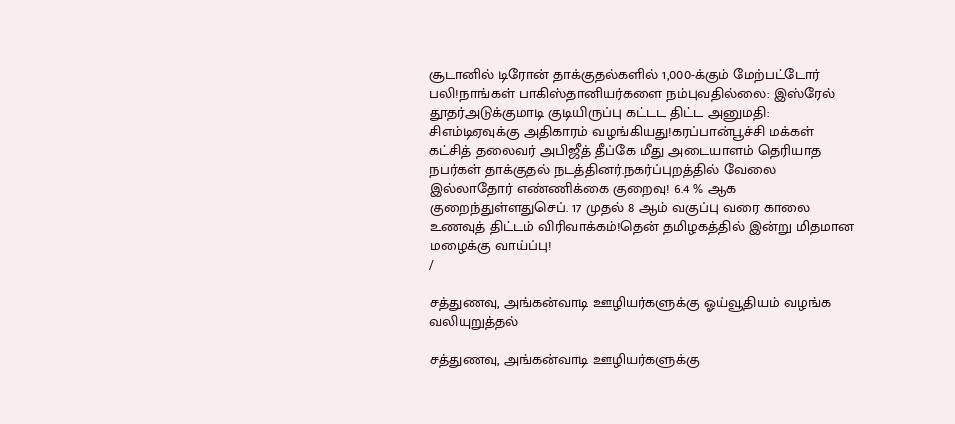சூடானில் டிரோன் தாக்குதல்களில் 1,000-க்கும் மேற்பட்டோர் பலி!நாங்கள் பாகிஸ்தானியர்களை நம்புவதில்லை: இஸ்ரேல் தூதர்அடுக்குமாடி குடியிருப்பு கட்டட திட்ட அனுமதி: சிஎம்டிஏவுக்கு அதிகாரம் வழங்கியது!கரப்பான்பூச்சி மக்கள் கட்சித் தலைவர் அபிஜீத் தீப்கே மீது அடையாளம் தெரியாத நபர்கள் தாக்குதல் நடத்தினர்.நகர்ப்புறத்தில் வேலை இல்லாதோர் எண்ணிக்கை குறைவு! 6.4 % ஆக குறைந்துள்ளதுசெப். 17 முதல் 8 ஆம் வகுப்பு வரை காலை உணவுத் திட்டம் விரிவாக்கம்!தென் தமிழகத்தில் இன்று மிதமான மழைக்கு வாய்ப்பு!
/

சத்துணவு, அங்கன்வாடி ஊழியர்களுக்கு ஓய்வூதியம் வழங்க வலியுறுத்தல்

சத்துணவு, அங்கன்வாடி ஊழியர்களுக்கு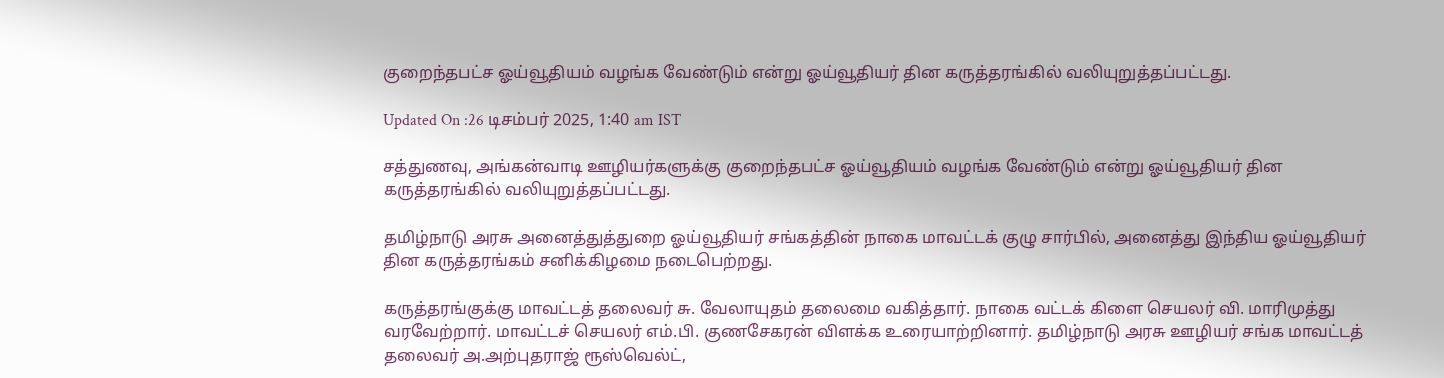குறைந்தபட்ச ஓய்வூதியம் வழங்க வேண்டும் என்று ஓய்வூதியர் தின கருத்தரங்கில் வலியுறுத்தப்பட்டது.

Updated On :26 டிசம்பர் 2025, 1:40 am IST

சத்துணவு, அங்கன்வாடி ஊழியர்களுக்கு குறைந்தபட்ச ஓய்வூதியம் வழங்க வேண்டும் என்று ஓய்வூதியர் தின கருத்தரங்கில் வலியுறுத்தப்பட்டது.

தமிழ்நாடு அரசு அனைத்துத்துறை ஓய்வூதியர் சங்கத்தின் நாகை மாவட்டக் குழு சார்பில், அனைத்து இந்திய ஓய்வூதியர் தின கருத்தரங்கம் சனிக்கிழமை நடைபெற்றது.

கருத்தரங்குக்கு மாவட்டத் தலைவர் சு. வேலாயுதம் தலைமை வகித்தார். நாகை வட்டக் கிளை செயலர் வி. மாரிமுத்து வரவேற்றார். மாவட்டச் செயலர் எம்.பி. குணசேகரன் விளக்க உரையாற்றினார். தமிழ்நாடு அரசு ஊழியர் சங்க மாவட்டத் தலைவர் அ.அற்புதராஜ் ரூஸ்வெல்ட்,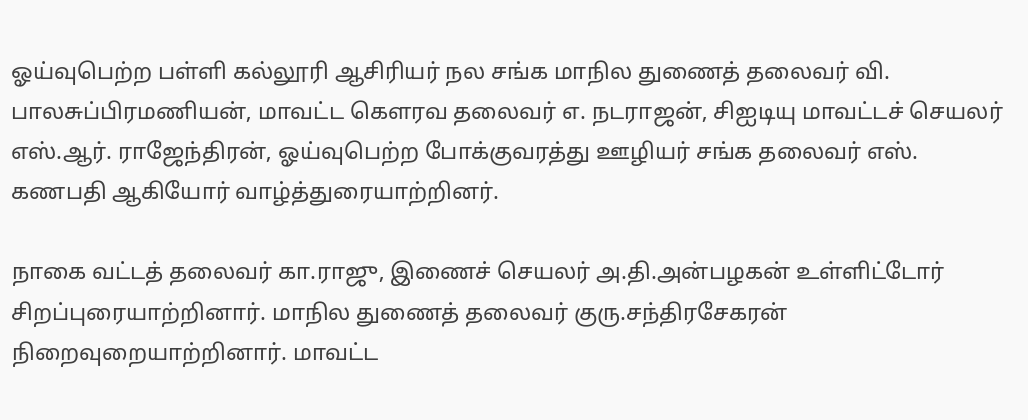ஓய்வுபெற்ற பள்ளி கல்லூரி ஆசிரியர் நல சங்க மாநில துணைத் தலைவர் வி. பாலசுப்பிரமணியன், மாவட்ட கௌரவ தலைவர் எ. நடராஜன், சிஐடியு மாவட்டச் செயலர் எஸ்.ஆர். ராஜேந்திரன், ஓய்வுபெற்ற போக்குவரத்து ஊழியர் சங்க தலைவர் எஸ். கணபதி ஆகியோர் வாழ்த்துரையாற்றினர்.

நாகை வட்டத் தலைவர் கா.ராஜு, இணைச் செயலர் அ.தி.அன்பழகன் உள்ளிட்டோர் சிறப்புரையாற்றினார். மாநில துணைத் தலைவர் குரு.சந்திரசேகரன் நிறைவுறையாற்றினார். மாவட்ட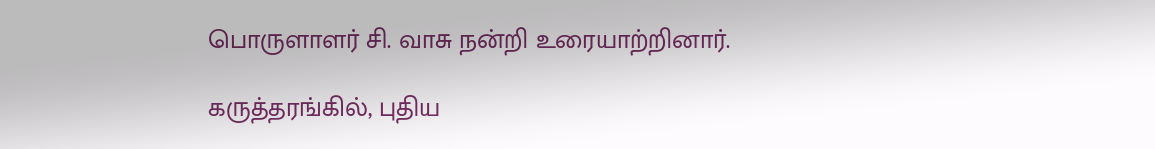பொருளாளர் சி. வாசு நன்றி உரையாற்றினார்.

கருத்தரங்கில், புதிய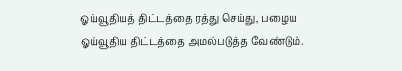ஓய்வூதியத் திட்டத்தை ரத்து செய்து, பழைய ஓய்வூதிய திட்டத்தை அமல்படுத்த வேண்டும்.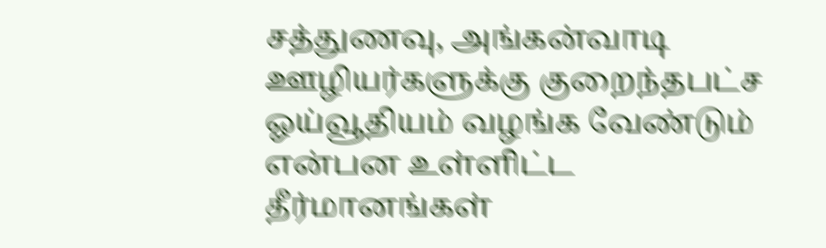சத்துணவு, அங்கன்வாடி ஊழியர்களுக்கு குறைந்தபட்ச ஓய்வூதியம் வழங்க வேண்டும் என்பன உள்ளிட்ட தீர்மானங்கள்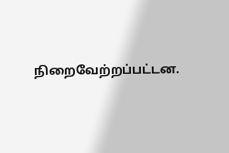நிறைவேற்றப்பட்டன.